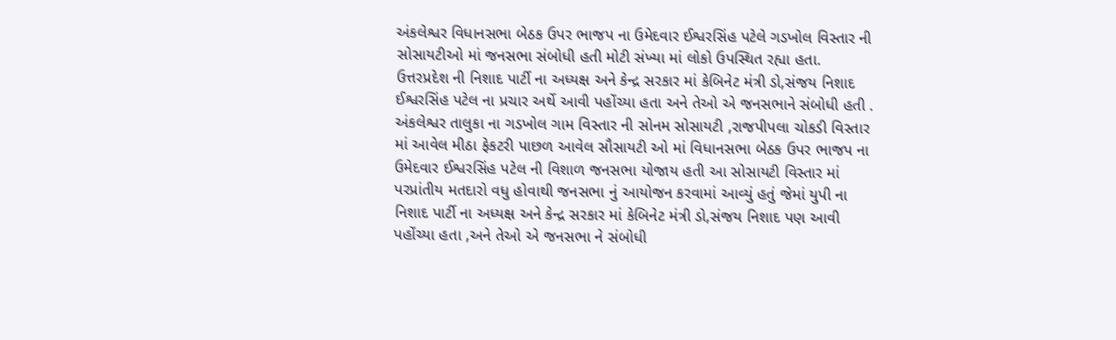અંકલેશ્વર વિધાનસભા બેઠક ઉપર ભાજપ ના ઉમેદવાર ઈશ્વરસિંહ પટેલે ગડખોલ વિસ્તાર ની સોસાયટીઓ માં જનસભા સંબોધી હતી મોટી સંખ્યા માં લોકો ઉપસ્થિત રહ્યા હતા.
ઉત્તરપ્રદેશ ની નિશાદ પાર્ટી ના અધ્યક્ષ અને કેન્દ્ર સરકાર માં કેબિનેટ મંત્રી ડો,સંજય નિશાદ ઈશ્વરસિંહ પટેલ ના પ્રચાર અર્થે આવી પહોંચ્યા હતા અને તેઓ એ જનસભાને સંબોધી હતી .
અંકલેશ્વર તાલુકા ના ગડખોલ ગામ વિસ્તાર ની સોનમ સોસાયટી ,રાજપીપલા ચોકડી વિસ્તાર માં આવેલ મીઠા ફેકટરી પાછળ આવેલ સૌસાયટી ઓ માં વિધાનસભા બેઠક ઉપર ભાજપ ના ઉમેદવાર ઈશ્વરસિંહ પટેલ ની વિશાળ જનસભા યોજાય હતી આ સોસાયટી વિસ્તાર માં પરપ્રાંતીય મતદારો વધુ હોવાથી જનસભા નું આયોજન કરવામાં આવ્યું હતું જેમાં યુપી ના નિશાદ પાર્ટી ના અધ્યક્ષ અને કેન્દ્ર સરકાર માં કેબિનેટ મંત્રી ડો,સંજય નિશાદ પણ આવી પહોંચ્યા હતા ,અને તેઓ એ જનસભા ને સંબોધી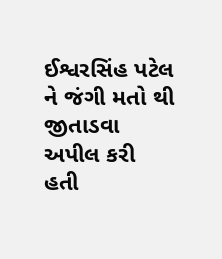ઈશ્વરસિંહ પટેલ ને જંગી મતો થી જીતાડવા અપીલ કરી હતી